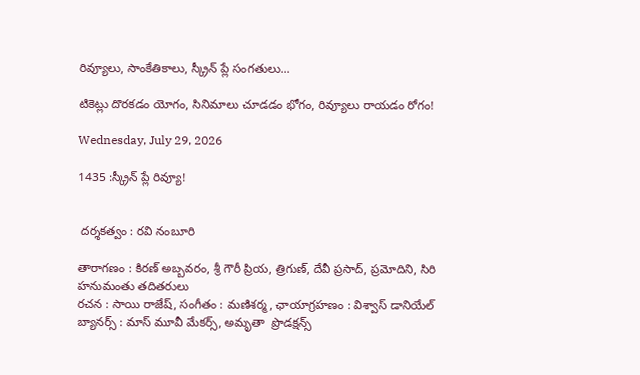రివ్యూలు, సాంకేతికాలు, స్క్రీన్ ప్లే సంగతులు...

టికెట్లు దొరకడం యోగం, సినిమాలు చూడడం భోగం, రివ్యూలు రాయడం రోగం!

Wednesday, July 29, 2026

1435 :స్క్రీన్ ప్లే రివ్యూ!


 దర్శకత్వం : రవి నంబూరి

తారాగణం : కిరణ్ అబ్బవరం, శ్రీ గౌరీ ప్రియ, త్రిగుణ్, దేవీ ప్రసాద్, ప్రమోదిని, సిరి హనుమంతు తదితరులు
రచన : సాయి రాజేష్, సంగీతం : మణిశర్మ, ఛాయాగ్రహణం : విశ్వాస్ డానియేల్
బ్యానర్స్ : మాస్ మూవీ మేకర్స్, అమృతా  ప్రొడక్షన్స్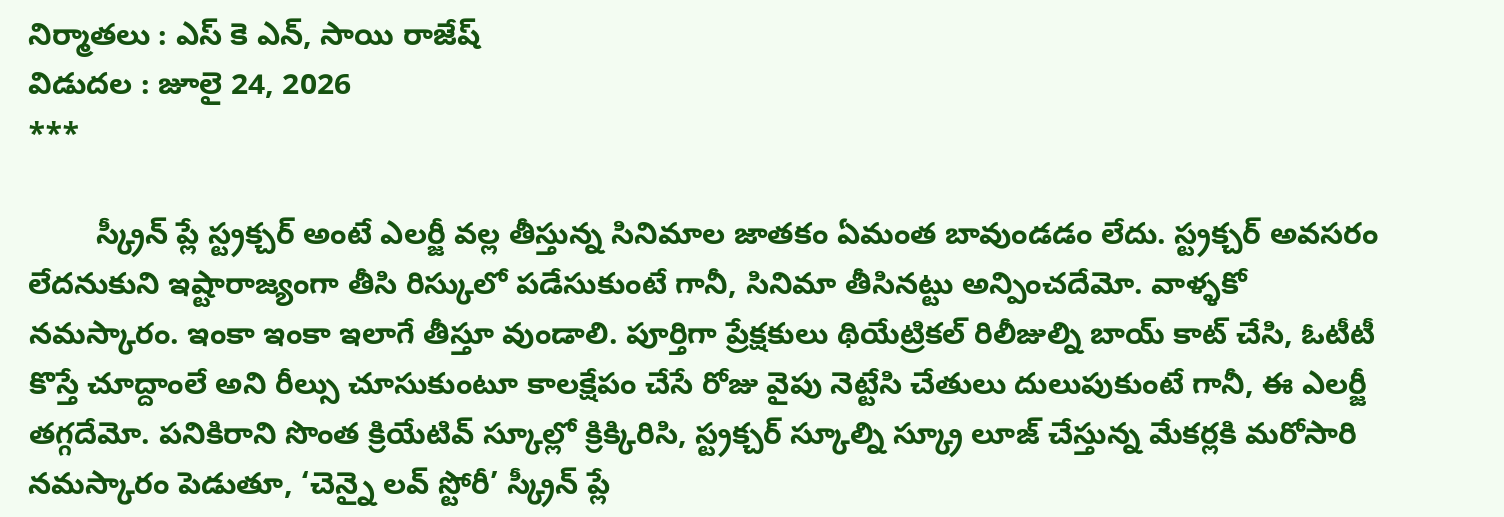నిర్మాతలు : ఎస్ కె ఎన్, సాయి రాజేష్
విడుదల : జూలై 24, 2026
***

        స్క్రీన్ ప్లే స్ట్రక్చర్ అంటే ఎలర్జీ వల్ల తీస్తున్న సినిమాల జాతకం ఏమంత బావుండడం లేదు. స్ట్రక్చర్ అవసరం లేదనుకుని ఇష్టారాజ్యంగా తీసి రిస్కులో పడేసుకుంటే గానీ, సినిమా తీసినట్టు అన్పించదేమో. వాళ్ళకో నమస్కారం. ఇంకా ఇంకా ఇలాగే తీస్తూ వుండాలి. పూర్తిగా ప్రేక్షకులు థియేట్రికల్ రిలీజుల్ని బాయ్ కాట్ చేసి, ఓటీటీ కొస్తే చూద్దాంలే అని రీల్సు చూసుకుంటూ కాలక్షేపం చేసే రోజు వైపు నెట్టేసి చేతులు దులుపుకుంటే గానీ, ఈ ఎలర్జీ తగ్గదేమో. పనికిరాని సొంత క్రియేటివ్ స్కూల్లో క్రిక్కిరిసి, స్ట్రక్చర్ స్కూల్ని స్క్రూ లూజ్ చేస్తున్న మేకర్లకి మరోసారి నమస్కారం పెడుతూ, ‘చెన్నై లవ్ స్టోరీ’ స్క్రీన్ ప్లే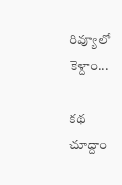రివ్యూలో కెళ్దాం...

కథ చూద్దాం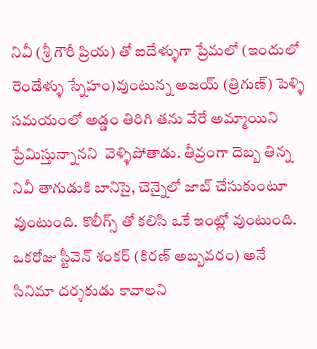నివీ (శ్రీ గౌరీ ప్రియ) తో ఐదేళ్ళుగా ప్రేమలో (ఇందులో రెండేళ్ళు స్నేహం)వుంటున్న అజయ్ (త్రిగుణ్) పెళ్ళి సమయంలో అడ్డం తిరిగి తను వేరే అమ్మాయిని ప్రేమిస్తున్నానని  వెళ్ళిపోతాడు. తీవ్రంగా దెబ్బ తిన్న నివీ తాగుడుకి బానిసై, చెన్నైలో జాబ్ చేసుకుంటూ వుంటుంది. కొలీగ్స్ తో కలిసి ఒకే ఇంట్లో వుంటుంది. ఒకరోజు స్టీవెన్ శంకర్ (కిరణ్ అబ్బవరం) అనే సినిమా దర్శకుడు కావాలని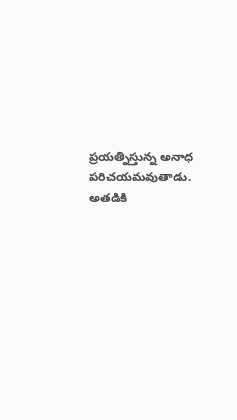ప్రయత్నిస్తున్న అనాధ పరిచయమవుతాడు. అతడికి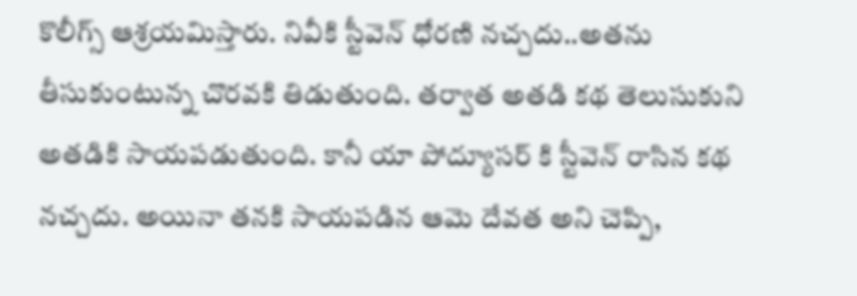కొలీగ్స్ ఆశ్రయమిస్తారు. నివీకి స్టీవెన్ ధోరణి నచ్చదు..అతను తీసుకుంటున్న చొరవకి తిడుతుంది. తర్వాత అతడి కథ తెలుసుకుని అతడికి సాయపడుతుంది. కానీ యా పోద్యూసర్ కి స్టీవెన్ రాసిన కథ నచ్చదు. అయినా తనకి సాయపడిన ఆమె దేవత అని చెప్పి,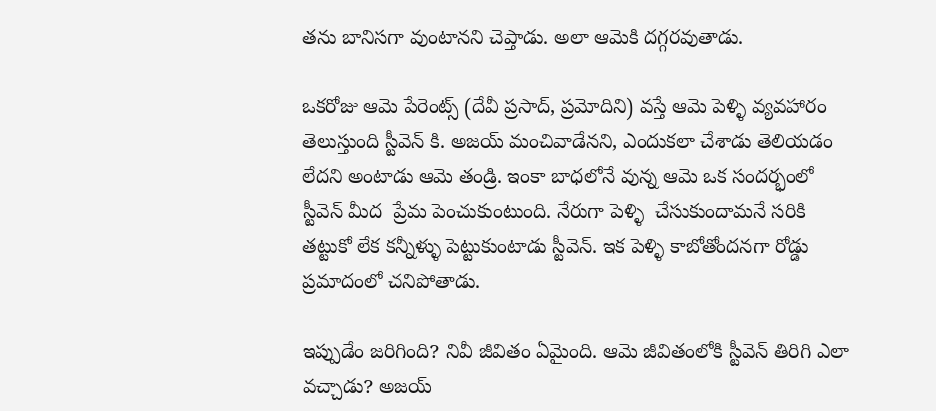తను బానిసగా వుంటానని చెప్తాడు. అలా ఆమెకి దగ్గరవుతాడు.

ఒకరోజు ఆమె పేరెంట్స్ (దేవీ ప్రసాద్, ప్రమోదిని) వస్తే ఆమె పెళ్ళి వ్యవహారం తెలుస్తుంది స్టీవెన్ కి. అజయ్ మంచివాడేనని, ఎందుకలా చేశాడు తెలియడం లేదని అంటాడు ఆమె తండ్రి. ఇంకా బాధలోనే వున్న ఆమె ఒక సందర్భంలో స్టీవెన్ మీద  ప్రేమ పెంచుకుంటుంది. నేరుగా పెళ్ళి  చేసుకుందామనే సరికి తట్టుకో లేక కన్నీళ్ళు పెట్టుకుంటాడు స్టీవెన్. ఇక పెళ్ళి కాబోతోందనగా రోడ్డు ప్రమాదంలో చనిపోతాడు.

ఇప్పుడేం జరిగింది? నివీ జీవితం ఏమైంది. ఆమె జీవితంలోకి స్టీవెన్ తిరిగి ఎలా వచ్చాడు? అజయ్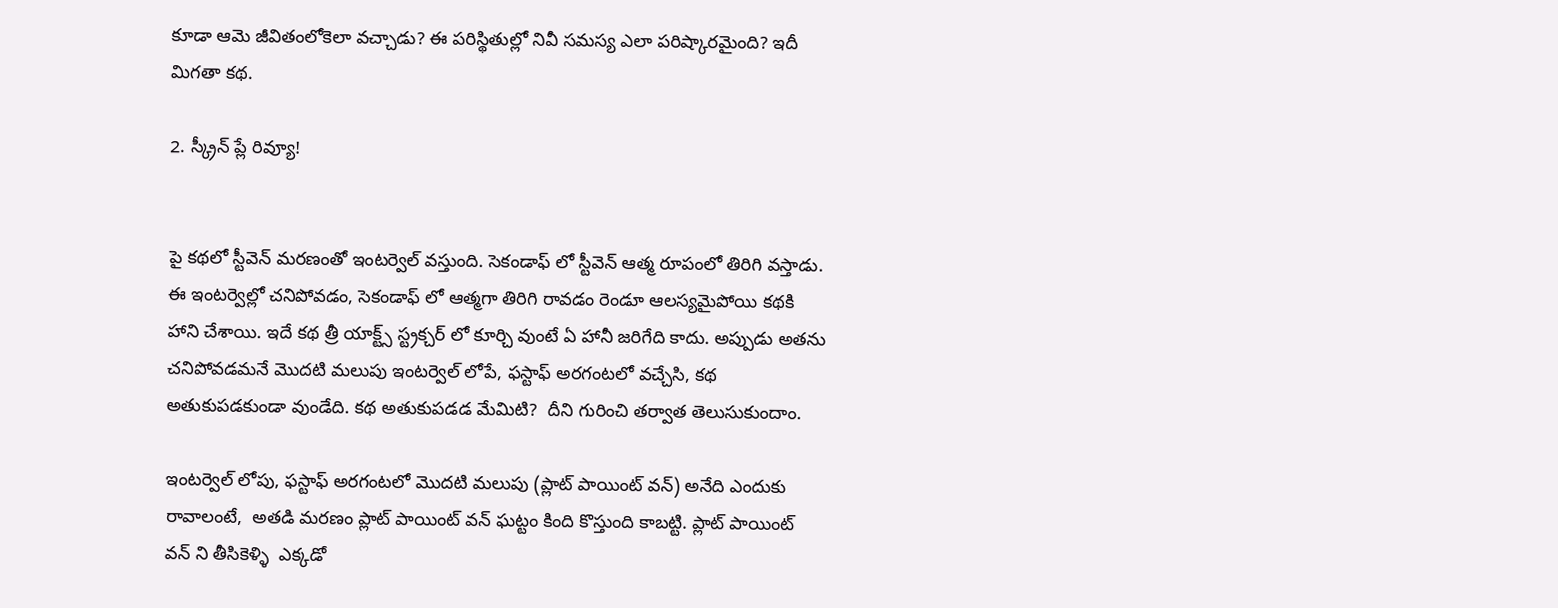కూడా ఆమె జీవితంలోకెలా వచ్చాడు? ఈ పరిస్థితుల్లో నివీ సమస్య ఎలా పరిష్కారమైంది? ఇదీ మిగతా కథ.

2. స్క్రీన్ ప్లే రివ్యూ!


పై కథలో స్టీవెన్ మరణంతో ఇంటర్వెల్ వస్తుంది. సెకండాఫ్ లో స్టీవెన్ ఆత్మ రూపంలో తిరిగి వస్తాడు. ఈ ఇంటర్వెల్లో చనిపోవడం, సెకండాఫ్ లో ఆత్మగా తిరిగి రావడం రెండూ ఆలస్యమైపోయి కథకి హాని చేశాయి. ఇదే కథ త్రీ యాక్ట్స్ స్ట్రక్చర్ లో కూర్చి వుంటే ఏ హానీ జరిగేది కాదు. అప్పుడు అతను చనిపోవడమనే మొదటి మలుపు ఇంటర్వెల్ లోపే, ఫస్టాఫ్ అరగంటలో వచ్చేసి, కథ అతుకుపడకుండా వుండేది. కథ అతుకుపడడ మేమిటి?  దీని గురించి తర్వాత తెలుసుకుందాం.

ఇంటర్వెల్ లోపు, ఫస్టాఫ్ అరగంటలో మొదటి మలుపు (ప్లాట్ పాయింట్ వన్) అనేది ఎందుకు రావాలంటే,  అతడి మరణం ప్లాట్ పాయింట్ వన్ ఘట్టం కింది కొస్తుంది కాబట్టి. ప్లాట్ పాయింట్ వన్ ని తీసికెళ్ళి  ఎక్కడో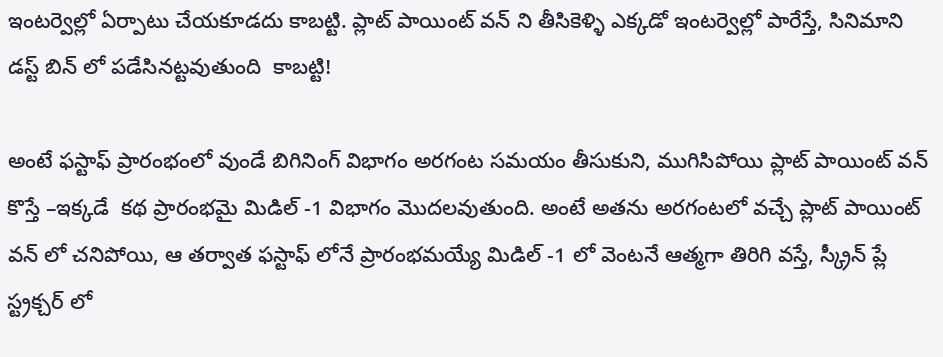ఇంటర్వెల్లో ఏర్పాటు చేయకూడదు కాబట్టి. ప్లాట్ పాయింట్ వన్ ని తీసికెళ్ళి ఎక్కడో ఇంటర్వెల్లో పారేస్తే, సినిమాని డస్ట్ బిన్ లో పడేసినట్టవుతుంది  కాబట్టి!

అంటే ఫస్టాఫ్ ప్రారంభంలో వుండే బిగినింగ్ విభాగం అరగంట సమయం తీసుకుని, ముగిసిపోయి ప్లాట్ పాయింట్ వన్ కొస్తే –ఇక్కడే  కథ ప్రారంభమై మిడిల్ -1 విభాగం మొదలవుతుంది. అంటే అతను అరగంటలో వచ్చే ప్లాట్ పాయింట్ వన్ లో చనిపోయి, ఆ తర్వాత ఫస్టాఫ్ లోనే ప్రారంభమయ్యే మిడిల్ -1 లో వెంటనే ఆత్మగా తిరిగి వస్తే, స్క్రీన్ ప్లే స్ట్రక్చర్ లో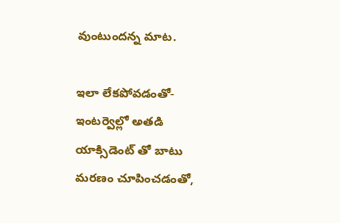వుంటుందన్న మాట.

ఇలా లేకపోవడంతో- ఇంటర్వెల్లో అతడి యాక్సిడెంట్ తో బాటు మరణం చూపించడంతో,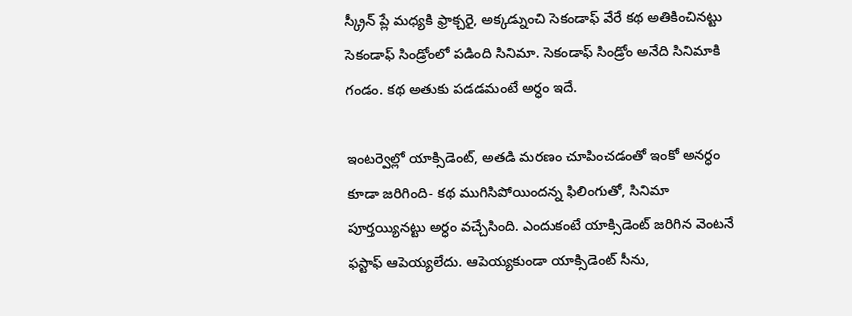స్క్రీన్ ప్లే మధ్యకి ఫ్రాక్చరై, అక్కడ్నుంచి సెకండాఫ్ వేరే కథ అతికించినట్టు సెకండాఫ్ సిండ్రోంలో పడింది సినిమా. సెకండాఫ్ సిండ్రోం అనేది సినిమాకి గండం. కథ అతుకు పడడమంటే అర్ధం ఇదే.

ఇంటర్వెల్లో యాక్సిడెంట్, అతడి మరణం చూపించడంతో ఇంకో అనర్ధం  కూడా జరిగింది- కథ ముగిసిపోయిందన్న ఫిలింగుతో, సినిమా పూర్తయ్యినట్టు అర్ధం వచ్చేసింది. ఎందుకంటే యాక్సిడెంట్ జరిగిన వెంటనే ఫస్టాఫ్ ఆపెయ్యలేదు. ఆపెయ్యకుండా యాక్సిడెంట్ సీను,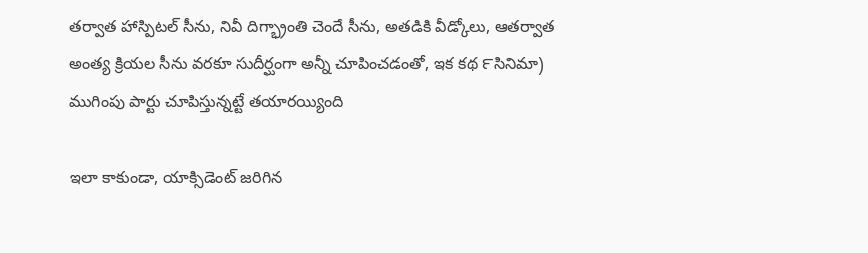తర్వాత హాస్పిటల్ సీను, నివీ దిగ్భ్రాంతి చెందే సీను, అతడికి వీడ్కోలు, ఆతర్వాత అంత్య క్రియల సీను వరకూ సుదీర్ఘంగా అన్నీ చూపించడంతో, ఇక కథ ౯సినిమా) ముగింపు పార్టు చూపిస్తున్నట్టే తయారయ్యింది

ఇలా కాకుండా, యాక్సిడెంట్ జరిగిన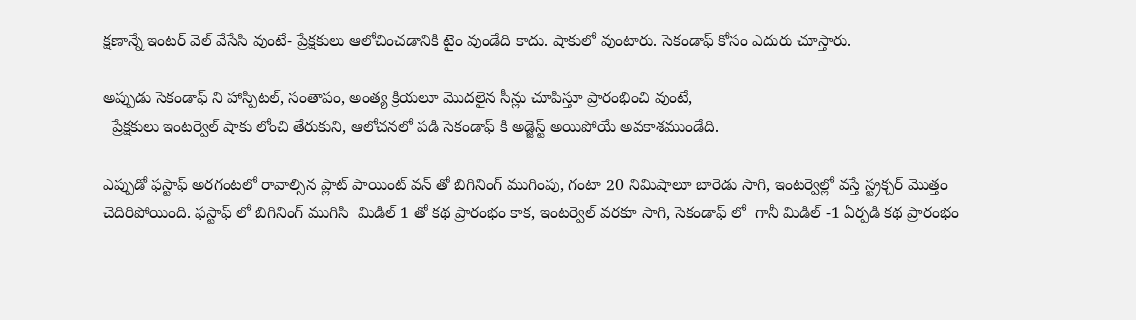క్షణాన్నే ఇంటర్ వెల్ వేసేసి వుంటే- ప్రేక్షకులు ఆలోచించడానికి టైం వుండేది కాదు. షాకులో వుంటారు. సెకండాఫ్ కోసం ఎదురు చూస్తారు.

అప్పుడు సెకండాఫ్ ని హాస్పిటల్, సంతాపం, అంత్య క్రియలూ మొదలైన సీన్లు చూపిస్తూ ప్రారంభించి వుంటే,
  ప్రేక్షకులు ఇంటర్వెల్ షాకు లోంచి తేరుకుని, ఆలోచనలో పడి సెకండాఫ్ కి అడ్జెస్ట్ అయిపోయే అవకాశముండేది.

ఎప్పుడో ఫస్టాఫ్ అరగంటలో రావాల్సిన ప్లాట్ పాయింట్ వన్ తో బిగినింగ్ ముగింపు, గంటా 20 నిమిషాలూ బారెడు సాగి, ఇంటర్వెల్లో వస్తే స్ట్రక్చర్ మొత్తం చెదిరిపోయింది. ఫస్టాఫ్ లో బిగినింగ్ ముగిసి  మిడిల్ 1 తో కథ ప్రారంభం కాక, ఇంటర్వెల్ వరకూ సాగి, సెకండాఫ్ లో  గానీ మిడిల్ -1 ఏర్పడి కథ ప్రారంభం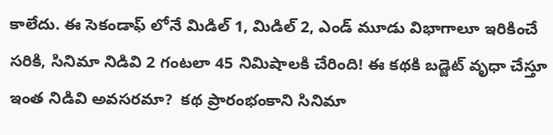కాలేదు. ఈ సెకండాఫ్ లోనే మిడిల్ 1, మిడిల్ 2, ఎండ్ మూడు విభాగాలూ ఇరికించే సరికి, సినిమా నిడివి 2 గంటలా 45 నిమిషాలకి చేరింది! ఈ కథకి బడ్జెట్ వృధా చేస్తూ ఇంత నిడివి అవసరమా?  కథ ప్రారంభంకాని సినిమా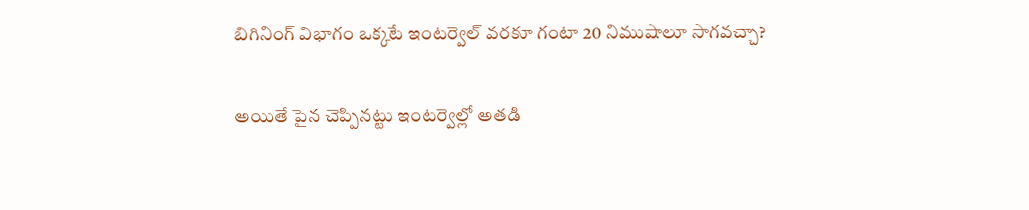బిగినింగ్ విభాగం ఒక్కటే ఇంటర్వెల్ వరకూ గంటా 20 నిముషాలూ సాగవచ్చా?

అయితే పైన చెప్పినట్టు ఇంటర్వెల్లో అతడి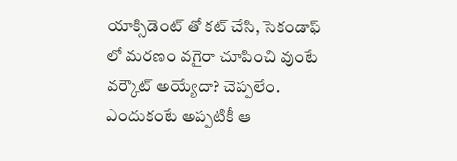యాక్సిడెంట్ తో కట్ చేసి, సెకండాఫ్ లో మరణం వగైరా చూపించి వుంటే వర్కౌట్ అయ్యేదా? చెప్పలేం. ఎందుకంటే అప్పటికీ ఆ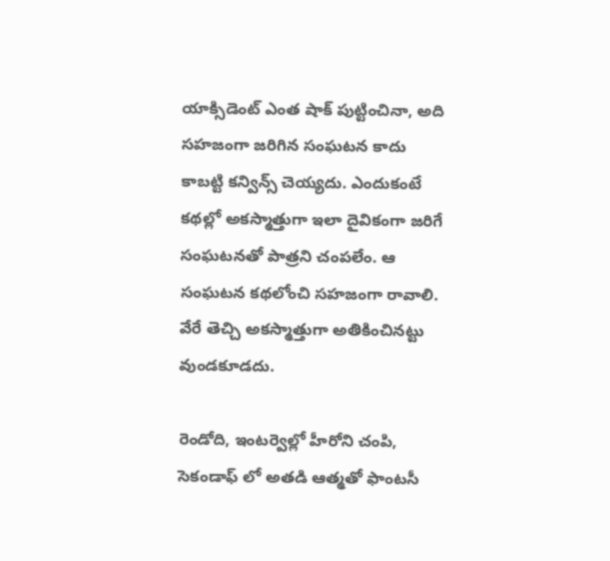యాక్సిడెంట్ ఎంత షాక్ పుట్టించినా, అది సహజంగా జరిగిన సంఘటన కాదు కాబట్టి కన్విన్స్ చెయ్యదు. ఎందుకంటే కథల్లో అకస్మాత్తుగా ఇలా దైవికంగా జరిగే సంఘటనతో పాత్రని చంపలేం. ఆ సంఘటన కథలోంచి సహజంగా రావాలి. వేరే తెచ్చి అకస్మాత్తుగా అతికించినట్టు వుండకూడదు.

రెండోది, ఇంటర్వెల్లో హీరోని చంపి, సెకండాఫ్ లో అతడి ఆత్మతో ఫాంటసీ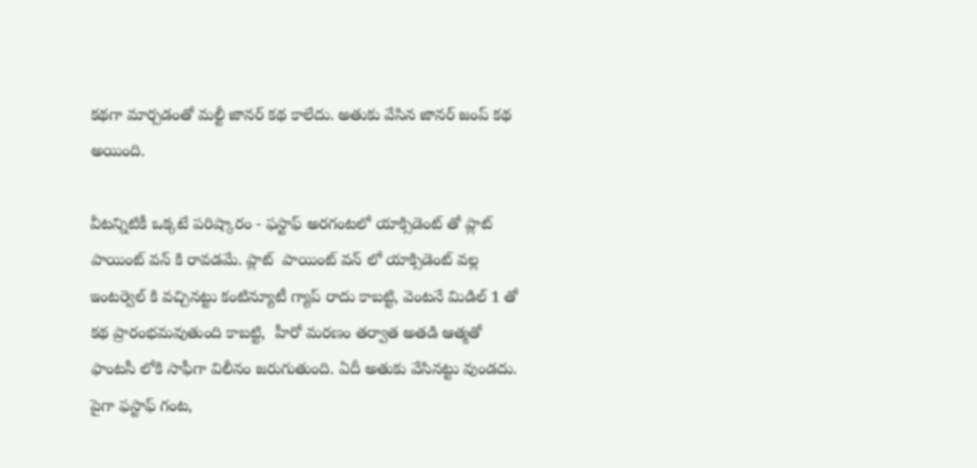కథగా మార్చడంతో మల్టీ జానర్ కథ కాలేదు. అతుకు వేసిన జానర్ జంప్ కథ అయింది.

వీటన్నిటికీ ఒక్కటే పరిష్కారం - ఫస్టాఫ్ అరగంటలో యాక్సిడెంట్ తో ప్లాట్ పాయింట్ వన్ కి రావడమే. ప్లాట్  పాయింట్ వన్ లో యాక్సిడెంట్ వల్ల ఇంటర్వెల్ కి వచ్చినట్టు కంటిన్యూటీ గ్యాప్ రాదు కాబట్టి, వెంటనే మిడిల్ 1 తో కథ ప్రారంభమవుతుంది కాబట్టి,  హీరో మరణం తర్వాత అతడి ఆత్మతో ఫాంటసీ లోకి సాఫీగా విలీనం జరుగుతుంది. ఏదీ అతుకు వేసినట్టు వుండదు. పైగా ఫస్టాఫ్ గంట,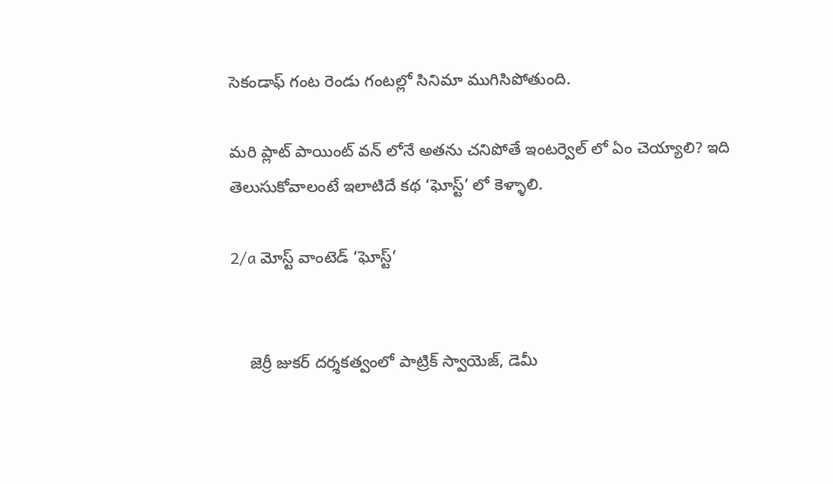సెకండాఫ్ గంట రెండు గంటల్లో సినిమా ముగిసిపోతుంది.

మరి ప్లాట్ పాయింట్ వన్ లోనే అతను చనిపోతే ఇంటర్వెల్ లో ఏం చెయ్యాలి? ఇది తెలుసుకోవాలంటే ఇలాటిదే కథ ‘ఘోస్ట్’ లో కెళ్ళాలి.

2/a మోస్ట్ వాంటెడ్ ‘ఘోస్ట్’


    జెర్రీ జుకర్ దర్శకత్వంలో పాట్రిక్ స్వాయెజ్, డెమీ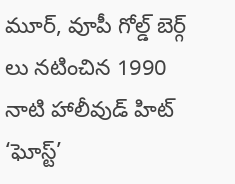మూర్, వూపీ గోల్డ్ బెర్గ్ లు నటించిన 1990 నాటి హాలీవుడ్ హిట్ ‘ఘోస్ట్’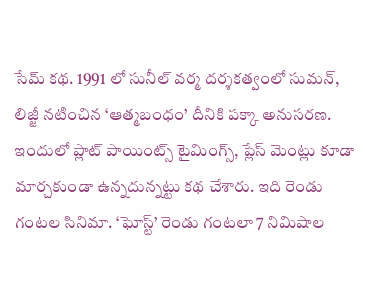సేమ్ కథ. 1991 లో సునీల్ వర్మ దర్శకత్వంలో సుమన్, లిజ్జీ నటించిన ‘ఆత్మబంధం’ దీనికి పక్కా అనుసరణ. ఇందులో ప్లాట్ పాయింట్స్ టైమింగ్స్, ప్లేస్ మెంట్లు కూడా మార్చకుండా ఉన్నదున్నట్టు కథ చేశారు. ఇది రెండు గంటల సినిమా. ‘ఘోస్ట్’ రెండు గంటలా 7 నిమిషాల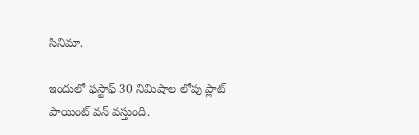సినిమా.

ఇందులో ఫస్టాఫ్ 30 నిమిషాల లోపు ప్లాట్ పాయింట్ వన్ వస్తుంది.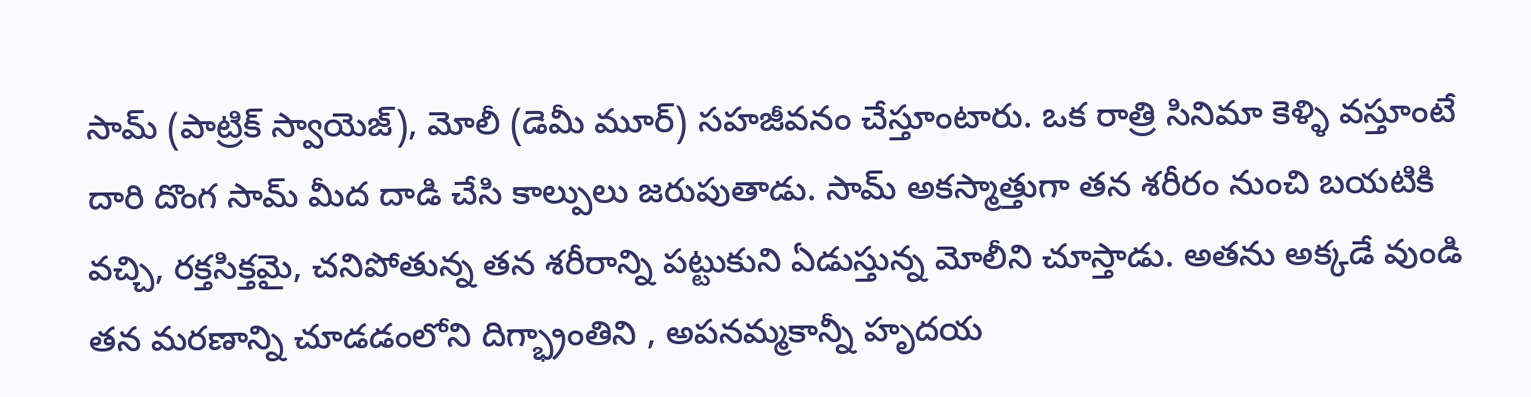సామ్ (పాట్రిక్ స్వాయెజ్), మోలీ (డెమీ మూర్) సహజీవనం చేస్తూంటారు. ఒక రాత్రి సినిమా కెళ్ళి వస్తూంటే దారి దొంగ సామ్ మీద దాడి చేసి కాల్పులు జరుపుతాడు. సామ్ అకస్మాత్తుగా తన శరీరం నుంచి బయటికి వచ్చి, రక్తసిక్తమై, చనిపోతున్న తన శరీరాన్ని పట్టుకుని ఏడుస్తున్న మోలీని చూస్తాడు. అతను అక్కడే వుండి తన మరణాన్ని చూడడంలోని దిగ్భ్రాంతిని , అపనమ్మకాన్నీ హృదయ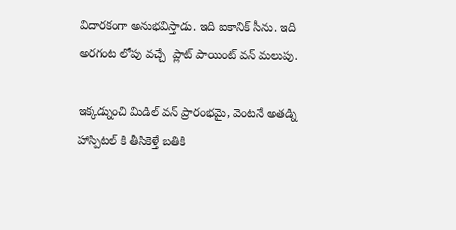విదారకంగా అనుభవిస్తాడు. ఇది ఐకానిక్ సీను. ఇది అరగంట లోపు వచ్చే  ప్లాట్ పాయింట్ వన్ మలుపు.

ఇక్కడ్నుంచి మిడిల్ వన్ ప్రారంభమై, వెంటనే అతడ్ని హాస్పిటల్ కి తీసికెళ్తే బతికి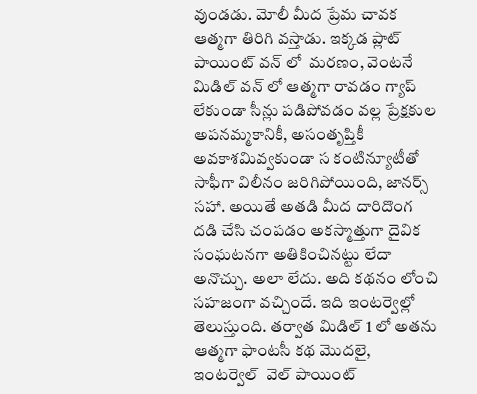వుండడు. మోలీ మీద ప్రేమ చావక ఆత్మగా తిరిగి వస్తాడు. ఇక్కడ ప్లాట్ పాయింట్ వన్ లో  మరణం, వెంటనే మిడిల్ వన్ లో ఆత్మగా రావడం గ్యాప్ లేకుండా సీన్లు పడిపోవడం వల్ల ప్రేక్షకుల అపనమ్మకానికీ, అసంతృప్తికీ అవకాశమివ్వకుండా స కంటిన్యూటీతో సాఫీగా విలీనం జరిగిపోయింది, జానర్స్  సహా. అయితే అతడి మీద దారిదొంగ దడి చేసి చంపడం అకస్మాత్తుగా దైవిక సంఘటనగా అతికించినట్టు లేదా అనొచ్చు. అలా లేదు. అది కథనం లోంచి సహజంగా వచ్చిందే. ఇది ఇంటర్వెల్లో తెలుస్తుంది. తర్వాత మిడిల్ 1 లో అతను ఆత్మగా ఫాంటసీ కథ మొదలై,  ఇంటర్వెల్  వెల్ పాయింట్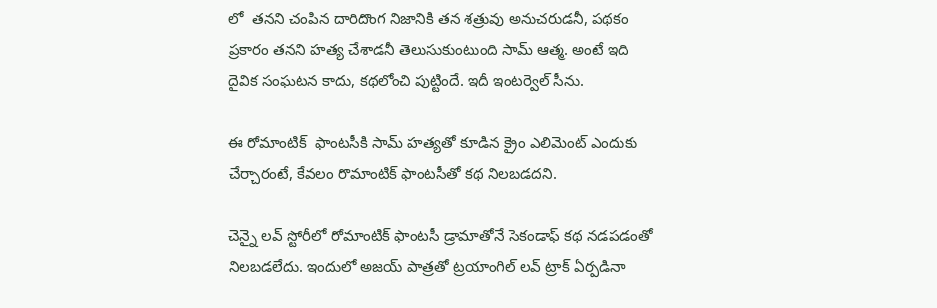లో  తనని చంపిన దారిదొంగ నిజానికి తన శత్రువు అనుచరుడనీ, పథకం ప్రకారం తనని హత్య చేశాడనీ తెలుసుకుంటుంది సామ్ ఆత్మ. అంటే ఇది దైవిక సంఘటన కాదు, కథలోంచి పుట్టిందే. ఇదీ ఇంటర్వెల్ సీను.

ఈ రోమాంటిక్  ఫాంటసీకి సామ్ హత్యతో కూడిన క్రైం ఎలిమెంట్ ఎందుకు చేర్చారంటే, కేవలం రొమాంటిక్ ఫాంటసీతో కథ నిలబడదని.

చెన్నై లవ్ స్టోరీలో రోమాంటిక్ ఫాంటసీ డ్రామాతోనే సెకండాఫ్ కథ నడపడంతో నిలబడలేదు. ఇందులో అజయ్ పాత్రతో ట్రయాంగిల్ లవ్ ట్రాక్ ఏర్పడినా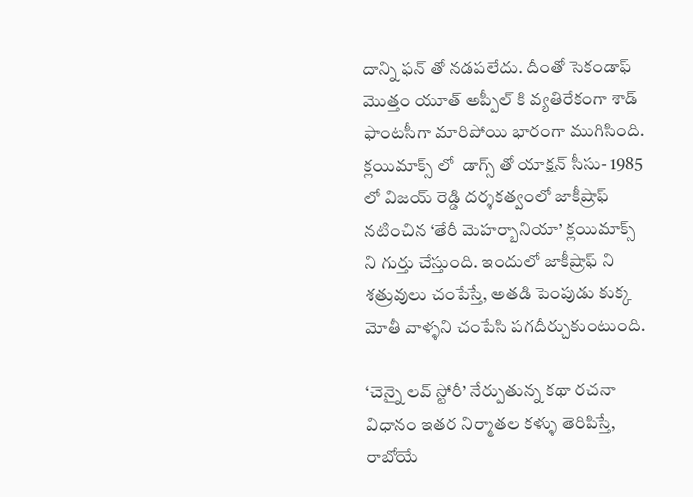దాన్ని ఫన్ తో నడపలేదు. దీంతో సెకండాఫ్ మొత్తం యూత్ అప్పీల్ కి వ్యతిరేకంగా శాడ్ ఫాంటసీగా మారిపోయి భారంగా ముగిసింది. క్లయిమాక్స్ లో  డాగ్స్ తో యాక్షన్ సీసు- 1985 లో విజయ్ రెడ్డి దర్శకత్వంలో జాకీష్రాఫ్ నటించిన ‘తేరీ మెహర్బానియా’ క్లయిమాక్స్ ని గుర్తు చేస్తుంది. ఇందులో జాకీష్రాఫ్ ని శత్రువులు చంపేస్తే, అతడి పెంపుడు కుక్క మోతీ వాళ్ళని చంపేసి పగదీర్చుకుంటుంది.

‘చెన్నై లవ్ స్టోరీ’ నేర్పుతున్న కథా రచనా విధానం ఇతర నిర్మాతల కళ్ళు తెరిపిస్తే, రాబోయే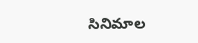సినిమాల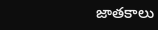జాతకాలు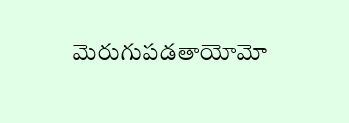మెరుగుపడతాయోమో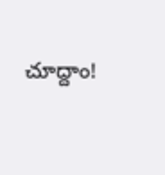చూద్దాం!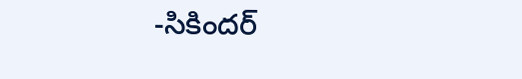-సికిందర్